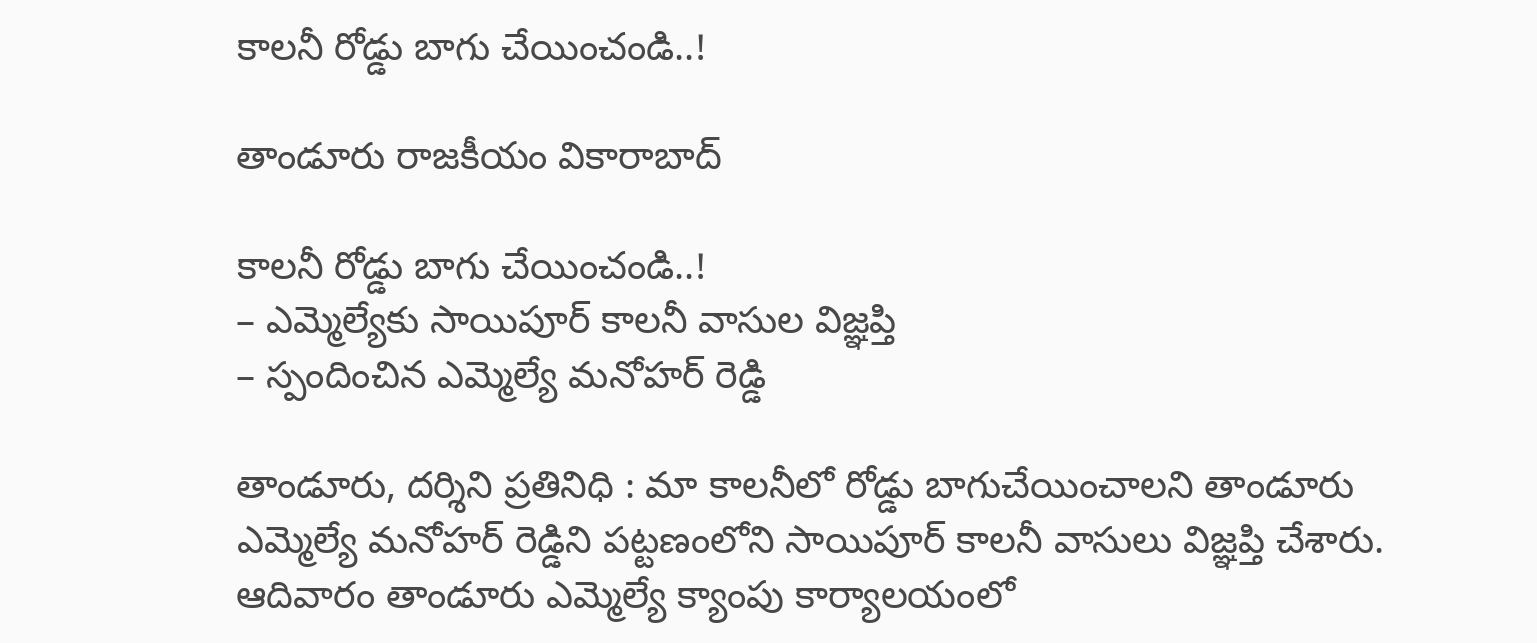కాలనీ రోడ్డు బాగు చేయించండి..!

తాండూరు రాజకీయం వికారాబాద్

కాలనీ రోడ్డు బాగు చేయించండి..!
– ఎమ్మెల్యేకు సాయిపూర్ కాలనీ వాసుల విజ్ఞప్తి
– స్పందించిన ఎమ్మెల్యే మనోహర్ రెడ్డి

తాండూరు, దర్శిని ప్రతినిధి : మా కాలనీలో రోడ్డు బాగుచేయించాలని తాండూరు ఎమ్మెల్యే మనోహర్ రెడ్డిని పట్టణంలోని సాయిపూర్ కాలనీ వాసులు విజ్ఞప్తి చేశారు. ఆదివారం తాండూరు ఎమ్మెల్యే క్యాంపు కార్యాలయంలో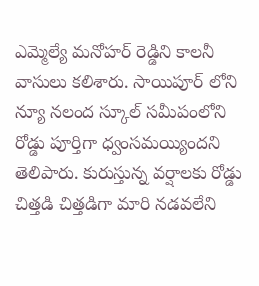ఎమ్మెల్యే మనోహర్ రెడ్డిని కాలనీ వాసులు కలిశారు. సాయిపూర్ లోని న్యూ నలంద స్కూల్ సమీపంలోని రోడ్డు పూర్తిగా ధ్వంసమయ్యిందని తెలిపారు. కురుస్తున్న వర్షాలకు రోడ్డు చిత్తడి చిత్తడిగా మారి నడవలేని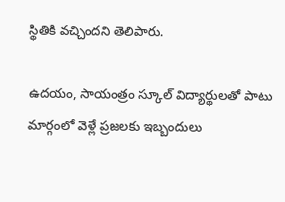స్థితికి వచ్చిందని తెలిపారు.

ఉదయం, సాయంత్రం స్కూల్ విద్యార్థులతో పాటు మార్గంలో వెళ్లే ప్రజలకు ఇబ్బందులు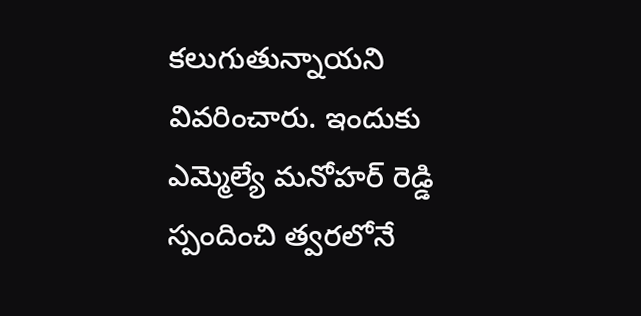కలుగుతున్నాయని వివరించారు. ఇందుకు ఎమ్మెల్యే మనోహర్ రెడ్డి స్పందించి త్వరలోనే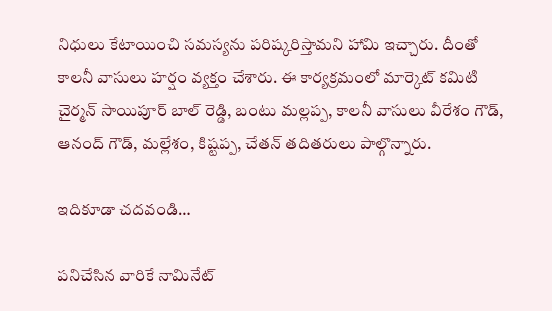నిధులు కేటాయించి సమస్యను పరిష్కరిస్తామని హామి ఇచ్చారు. దీంతో కాలనీ వాసులు హర్షం వ్యక్తం చేశారు. ఈ కార్యక్రమంలో మార్కెట్ కమిటి చైర్మన్ సాయిపూర్ బాల్ రెడ్డి, బంటు మల్లప్ప, కాలనీ వాసులు వీరేశం గౌడ్, ఆనంద్ గౌడ్, మల్లేశం, కిష్టప్ప, చేతన్ తదితరులు పాల్గొన్నారు.

ఇదికూడా చదవండి…

పనిచేసిన వారికే నామినేట్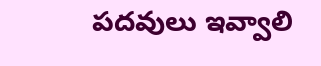పదవులు ఇవ్వాలి